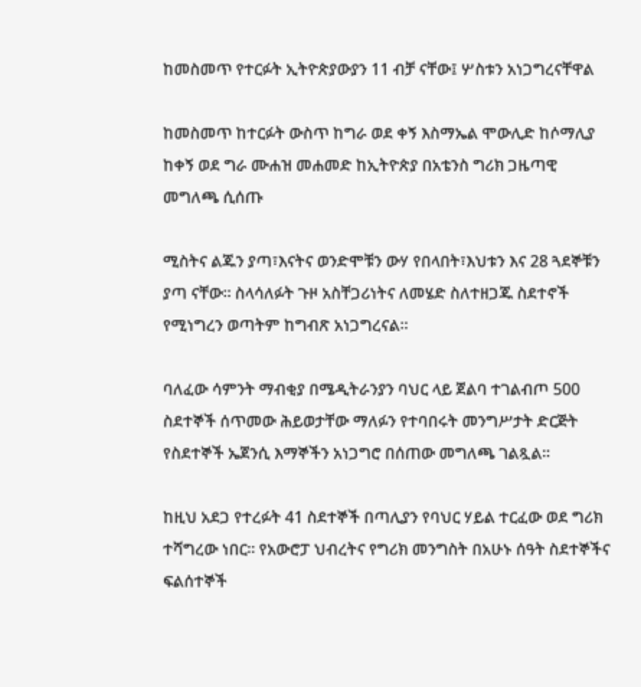ከመስመጥ የተርፉት ኢትዮጵያውያን 11 ብቻ ናቸው፤ ሦስቱን አነጋግረናቸዋል

ከመስመጥ ከተርፉት ውስጥ ከግራ ወደ ቀኝ እስማኤል ሞውሊድ ከሶማሊያ ከቀኝ ወደ ግራ ሙሐዝ መሐመድ ከኢትዮጵያ በአቴንስ ግሪክ ጋዜጣዊ መግለጫ ሲሰጡ

ሚስትና ልጁን ያጣ፣እናትና ወንድሞቹን ውሃ የበላበት፣እህቱን እና 28 ጓደኞቹን ያጣ ናቸው። ስላሳለፉት ጉዞ አስቸጋሪነትና ለመሄድ ስለተዘጋጁ ስደተኖች የሚነግረን ወጣትም ከግብጽ አነጋግረናል።

ባለፈው ሳምንት ማብቂያ በሜዲትራንያን ባህር ላይ ጀልባ ተገልብጦ 500 ስደተኞች ሰጥመው ሕይወታቸው ማለፉን የተባበሩት መንግሥታት ድርጅት የስደተኞች ኤጀንሲ እማኞችን አነጋግሮ በሰጠው መግለጫ ገልጿል።

ከዚህ አደጋ የተረፉት 41 ስደተኞች በጣሊያን የባህር ሃይል ተርፈው ወደ ግሪክ ተሻግረው ነበር። የአውሮፓ ህብረትና የግሪክ መንግስት በአሁኑ ሰዓት ስደተኞችና ፍልሰተኞች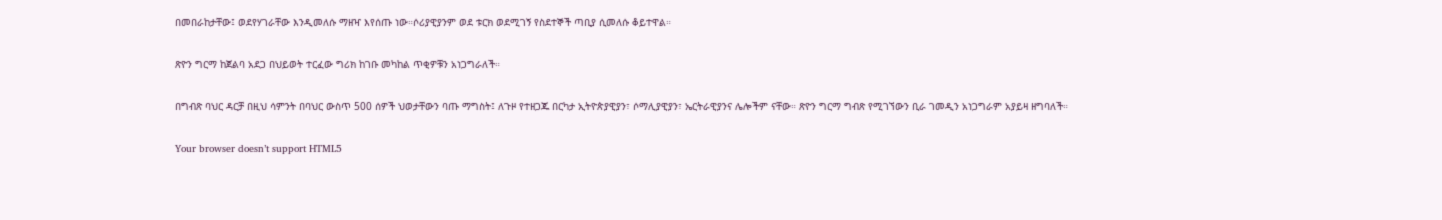በመበራከታቸው፤ ወደየሃገራቸው እንዲመለሱ ማዘዣ እየሰጡ ነው።ሶሪያዊያንም ወደ ቱርክ ወደሚገኝ የስደተኞች ጣቢያ ሲመለሱ ቆይተዋል።

ጽዮን ግርማ ከጀልባ አደጋ በህይወት ተርፈው ግሪክ ከገቡ መካከል ጥቂዎቹን አነጋግራለች።

በግብጽ ባህር ዳርቻ በዚህ ሳምንት በባህር ውስጥ 500 ሰዎች ህወታቸውን ባጡ ማግስት፤ ለጉዞ የተዘጋጁ በርካታ ኢትዮጵያዊያን፣ ሶማሊያዊያን፣ ኤርትራዊያንና ሌሎችም ናቸው። ጽዮን ግርማ ግብጽ የሚገኘውን ቢራ ገመዲን አነጋግራም አያይዛ ዘግባለች።

Your browser doesn’t support HTML5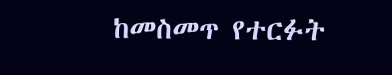ከመስመጥ የተርፉት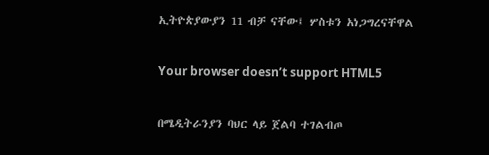ኢትዮጵያውያን 11 ብቻ ናቸው፤ ሦስቱን አነጋግረናቸዋል

Your browser doesn’t support HTML5

በሜዲትራንያን ባህር ላይ ጀልባ ተገልብጦ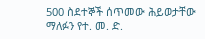500 ስደተኞች ሰጥመው ሕይወታቸው ማለፉን የተ. መ. ድ.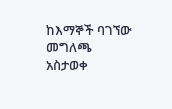ከእማኞች ባገኘው መግለጫ አስታወቀ